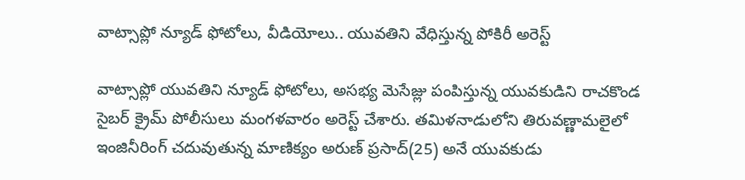వాట్సాప్లో న్యూడ్ ఫోటోలు, వీడియోలు.. యువతిని వేధిస్తున్న పోకిరీ అరెస్ట్

వాట్సాప్లో యువతిని న్యూడ్ ఫోటోలు, అసభ్య మెసేజ్లు పంపిస్తున్న యువకుడిని రాచకొండ సైబర్ క్రైమ్ పోలీసులు మంగళవారం అరెస్ట్ చేశారు. తమిళనాడులోని తిరువణ్ణామలైలో ఇంజినీరింగ్ చదువుతున్న మాణిక్యం అరుణ్ ప్రసాద్(25) అనే యువకుడు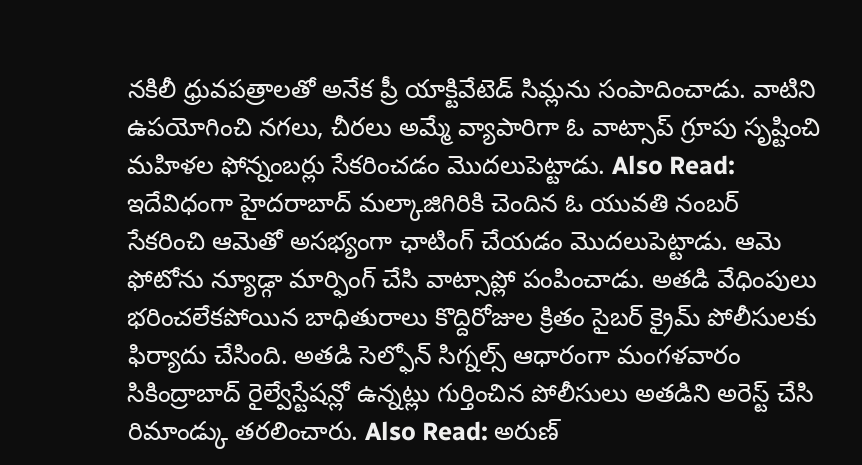నకిలీ ధ్రువపత్రాలతో అనేక ప్రీ యాక్టివేటెడ్ సిమ్లను సంపాదించాడు. వాటిని ఉపయోగించి నగలు, చీరలు అమ్మే వ్యాపారిగా ఓ వాట్సాప్ గ్రూపు సృష్టించి మహిళల ఫోన్నంబర్లు సేకరించడం మొదలుపెట్టాడు. Also Read: ఇదేవిధంగా హైదరాబాద్ మల్కాజిగిరికి చెందిన ఓ యువతి నంబర్ సేకరించి ఆమెతో అసభ్యంగా ఛాటింగ్ చేయడం మొదలుపెట్టాడు. ఆమె ఫోటోను న్యూడ్గా మార్ఫింగ్ చేసి వాట్సాప్లో పంపించాడు. అతడి వేధింపులు భరించలేకపోయిన బాధితురాలు కొద్దిరోజుల క్రితం సైబర్ క్రైమ్ పోలీసులకు ఫిర్యాదు చేసింది. అతడి సెల్ఫోన్ సిగ్నల్స్ ఆధారంగా మంగళవారం సికింద్రాబాద్ రైల్వేస్టేషన్లో ఉన్నట్లు గుర్తించిన పోలీసులు అతడిని అరెస్ట్ చేసి రిమాండ్కు తరలించారు. Also Read: అరుణ్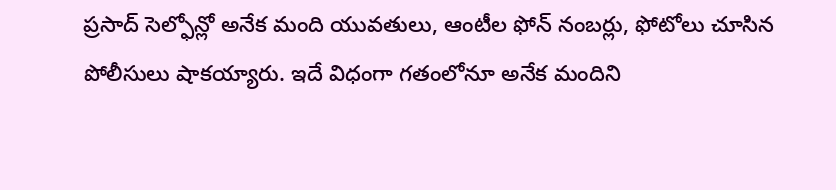ప్రసాద్ సెల్ఫోన్లో అనేక మంది యువతులు, ఆంటీల ఫోన్ నంబర్లు, ఫోటోలు చూసిన పోలీసులు షాకయ్యారు. ఇదే విధంగా గతంలోనూ అనేక మందిని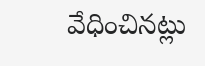వేధించినట్లు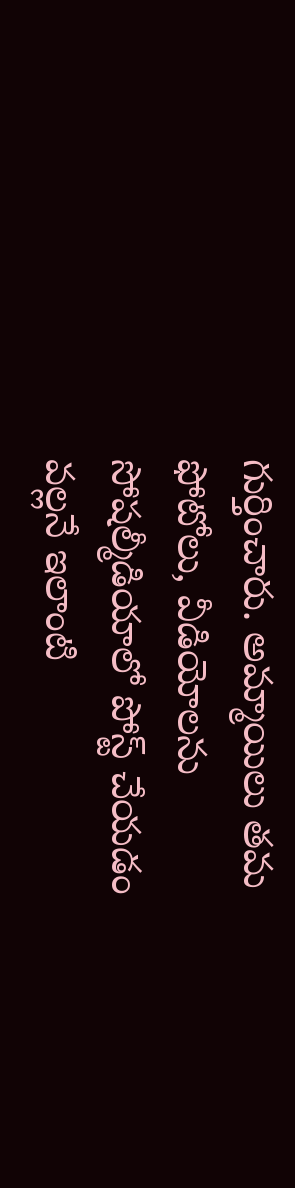గుర్తించారు. అమ్మాయిలు తమ ఫోటోలు, వీడియోలను సోషల్మీడియాలో పోస్ట్ చేయడం వల్లనే ఇలాంటి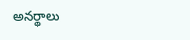అనర్థాలు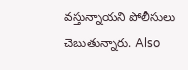వస్తున్నాయని పోలీసులు చెబుతున్నారు. Also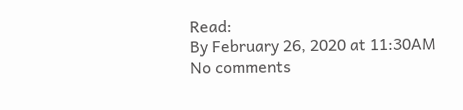Read:
By February 26, 2020 at 11:30AM
No comments